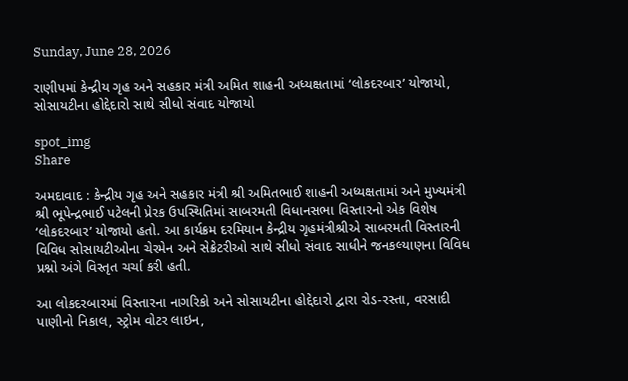Sunday, June 28, 2026

રાણીપમાં કેન્દ્રીય ગૃહ અને સહકાર મંત્રી અમિત શાહની અધ્યક્ષતામાં ‘લોકદરબાર’ યોજાયો, સોસાયટીના હોદ્દેદારો સાથે સીધો સંવાદ યોજાયો

spot_img
Share

અમદાવાદ : કેન્દ્રીય ગૃહ અને સહકાર મંત્રી શ્રી અમિતભાઈ શાહની અધ્યક્ષતામાં અને મુખ્યમંત્રી શ્રી ભૂપેન્દ્રભાઈ પટેલની પ્રેરક ઉપસ્થિતિમાં સાબરમતી વિધાનસભા વિસ્તારનો એક વિશેષ ‘લોકદરબાર’ યોજાયો હતો. આ કાર્યક્રમ દરમિયાન કેન્દ્રીય ગૃહમંત્રીશ્રીએ સાબરમતી વિસ્તારની વિવિધ સોસાયટીઓના ચેરમેન અને સેક્રેટરીઓ સાથે સીધો સંવાદ સાધીને જનકલ્યાણના વિવિધ પ્રશ્નો અંગે વિસ્તૃત ચર્ચા કરી હતી.

આ લોકદરબારમાં વિસ્તારના નાગરિકો અને સોસાયટીના હોદ્દેદારો દ્વારા રોડ-રસ્તા, વરસાદી પાણીનો નિકાલ, સ્ટ્રોમ વોટર લાઇન,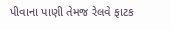પીવાના પાણી તેમજ રેલવે ફાટક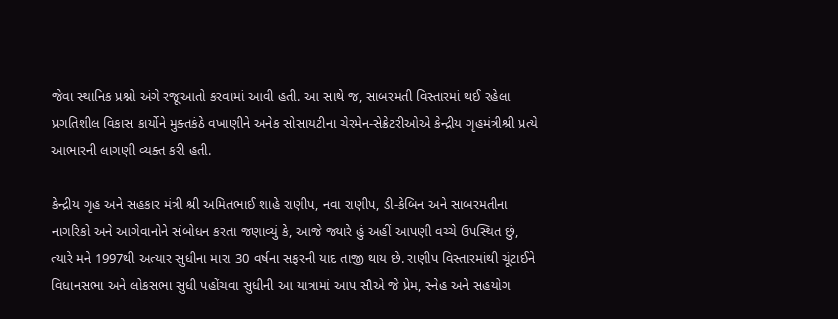જેવા સ્થાનિક પ્રશ્નો અંગે રજૂઆતો કરવામાં આવી હતી. આ સાથે જ, સાબરમતી વિસ્તારમાં થઈ રહેલા પ્રગતિશીલ વિકાસ કાર્યોને મુક્તકંઠે વખાણીને અનેક સોસાયટીના ચેરમેન-સેક્રેટરીઓએ કેન્દ્રીય ગૃહમંત્રીશ્રી પ્રત્યે આભારની લાગણી વ્યક્ત કરી હતી.

કેન્દ્રીય ગૃહ અને સહકાર મંત્રી શ્રી અમિતભાઈ શાહે રાણીપ, નવા રાણીપ, ડી-કેબિન અને સાબરમતીના નાગરિકો અને આગેવાનોને સંબોધન કરતા જણાવ્યું કે, આજે જ્યારે હું અહીં આપણી વચ્ચે ઉપસ્થિત છું, ત્યારે મને 1997થી અત્યાર સુધીના મારા 30 વર્ષના સફરની યાદ તાજી થાય છે. રાણીપ વિસ્તારમાંથી ચૂંટાઈને વિધાનસભા અને લોકસભા સુધી પહોંચવા સુધીની આ યાત્રામાં આપ સૌએ જે પ્રેમ, સ્નેહ અને સહયોગ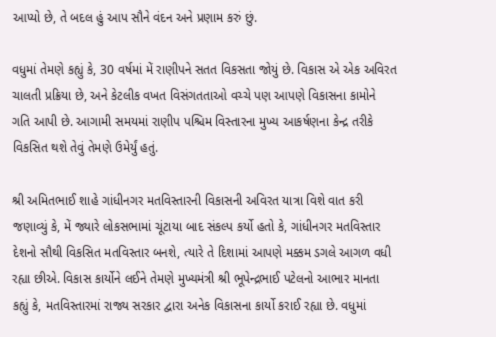આપ્યો છે, તે બદલ હું આપ સૌને વંદન અને પ્રણામ કરું છું.

વધુમાં તેમણે કહ્યું કે, 30 વર્ષમાં મેં રાણીપને સતત વિકસતા જોયું છે. વિકાસ એ એક અવિરત ચાલતી પ્રક્રિયા છે, અને કેટલીક વખત વિસંગતતાઓ વચ્ચે પણ આપણે વિકાસના કામોને ગતિ આપી છે. આગામી સમયમાં રાણીપ પશ્ચિમ વિસ્તારના મુખ્ય આકર્ષણના કેન્દ્ર તરીકે વિકસિત થશે તેવું તેમણે ઉમેર્યું હતું.

શ્રી અમિતભાઈ શાહે ગાંધીનગર મતવિસ્તારની વિકાસની અવિરત યાત્રા વિશે વાત કરી જણાવ્યું કે, મેં જ્યારે લોકસભામાં ચૂંટાયા બાદ સંકલ્પ કર્યો હતો કે, ગાંધીનગર મતવિસ્તાર દેશનો સૌથી વિકસિત મતવિસ્તાર બનશે, ત્યારે તે દિશામાં આપણે મક્કમ ડગલે આગળ વધી રહ્યા છીએ. વિકાસ કાર્યોને લઈને તેમણે મુખ્યમંત્રી શ્રી ભૂપેન્દ્રભાઈ પટેલનો આભાર માનતા કહ્યું કે, મતવિસ્તારમાં રાજ્ય સરકાર દ્વારા અનેક વિકાસના કાર્યો કરાઈ રહ્યા છે. વધુમાં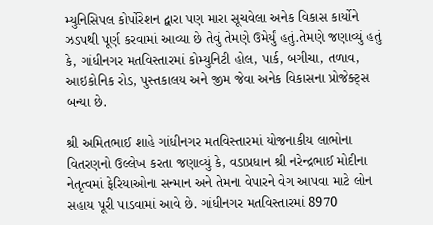મ્યુનિસિપલ કોર્પોરેશન દ્વારા પણ મારા સૂચવેલા અનેક વિકાસ કાર્યોને ઝડપથી પૂર્ણ કરવામાં આવ્યા છે તેવું તેમણે ઉમેર્યું હતું.તેમણે જણાવ્યું હતું કે, ગાંધીનગર મતવિસ્તારમાં કોમ્યુનિટી હોલ, પાર્ક, બગીચા, તળાવ, આઇકોનિક રોડ, પુસ્તકાલય અને જીમ જેવા અનેક વિકાસના પ્રોજેક્ટ્સ બન્યા છે.

શ્રી અમિતભાઈ શાહે ગાંધીનગર મતવિસ્તારમાં યોજનાકીય લાભોના વિતરણનો ઉલ્લેખ કરતા જણાવ્યું કે, વડાપ્રધાન શ્રી નરેન્દ્રભાઈ મોદીના નેતૃત્વમાં ફેરિયાઓના સન્માન અને તેમના વેપારને વેગ આપવા માટે લોન સહાય પૂરી પાડવામાં આવે છે. ગાંધીનગર મતવિસ્તારમાં 8970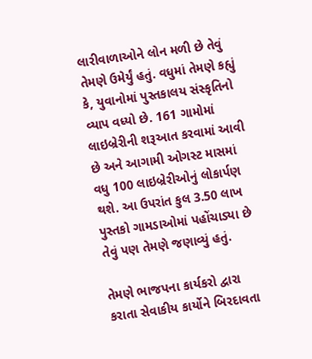લારીવાળાઓને લોન મળી છે તેવું તેમણે ઉમેર્યું હતું. વધુમાં તેમણે કહ્યું કે, યુવાનોમાં પુસ્તકાલય સંસ્કૃતિનો વ્યાપ વધ્યો છે. 161 ગામોમાં લાઇબ્રેરીની શરૂઆત કરવામાં આવી છે અને આગામી ઓગસ્ટ માસમાં વધુ 100 લાઇબ્રેરીઓનું લોકાર્પણ થશે. આ ઉપરાંત કુલ 3.50 લાખ પુસ્તકો ગામડાઓમાં પહોંચાડ્યા છે તેવું પણ તેમણે જણાવ્યું હતું.

તેમણે ભાજપના કાર્યકરો દ્વારા કરાતા સેવાકીય કાર્યોને બિરદાવતા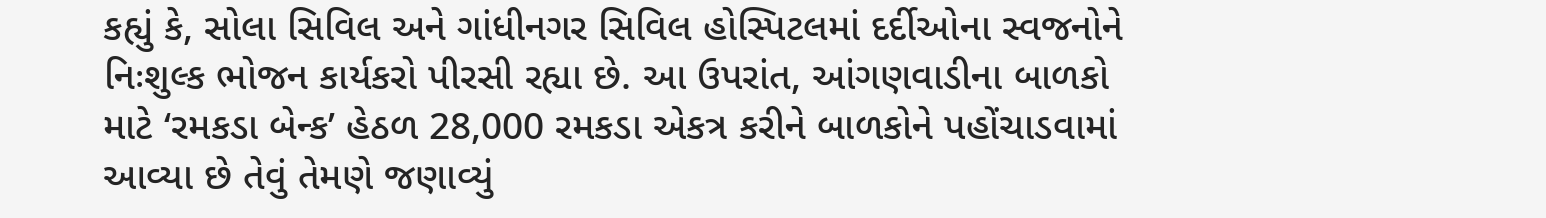કહ્યું કે, સોલા સિવિલ અને ગાંધીનગર સિવિલ હોસ્પિટલમાં દર્દીઓના સ્વજનોને નિઃશુલ્ક ભોજન કાર્યકરો પીરસી રહ્યા છે. આ ઉપરાંત, આંગણવાડીના બાળકો માટે ‘રમકડા બેન્ક’ હેઠળ 28,000 રમકડા એકત્ર કરીને બાળકોને પહોંચાડવામાં આવ્યા છે તેવું તેમણે જણાવ્યું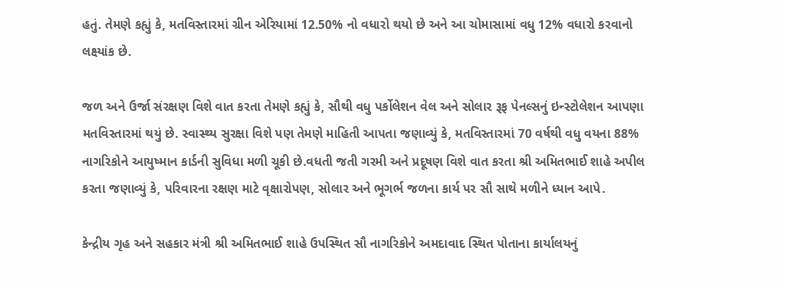હતું. તેમણે કહ્યું કે, મતવિસ્તારમાં ગ્રીન એરિયામાં 12.50% નો વધારો થયો છે અને આ ચોમાસામાં વધુ 12% વધારો કરવાનો લક્ષ્યાંક છે.

જળ અને ઉર્જા સંરક્ષણ વિશે વાત કરતા તેમણે કહ્યું કે, સૌથી વધુ પર્કોલેશન વેલ અને સોલાર રૂફ પેનલ્સનું ઇન્સ્ટોલેશન આપણા મતવિસ્તારમાં થયું છે. સ્વાસ્થ્ય સુરક્ષા વિશે પણ તેમણે માહિતી આપતા જણાવ્યું કે, મતવિસ્તારમાં 70 વર્ષથી વધુ વયના 88% નાગરિકોને આયુષ્માન કાર્ડની સુવિધા મળી ચૂકી છે.વધતી જતી ગરમી અને પ્રદૂષણ વિશે વાત કરતા શ્રી અમિતભાઈ શાહે અપીલ કરતા જણાવ્યું કે, પરિવારના રક્ષણ માટે વૃક્ષારોપણ, સોલાર અને ભૂગર્ભ જળના કાર્ય પર સૌ સાથે મળીને ધ્યાન આપે.

કેન્દ્રીય ગૃહ અને સહકાર મંત્રી શ્રી અમિતભાઈ શાહે ઉપસ્થિત સૌ નાગરિકોને અમદાવાદ સ્થિત પોતાના કાર્યાલયનું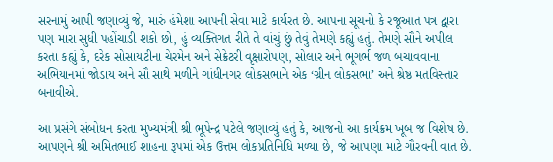સરનામું આપી જણાવ્યું જે, મારું હંમેશા આપની સેવા માટે કાર્યરત છે. આપના સૂચનો કે રજૂઆત પત્ર દ્વારા પણ મારા સુધી પહોંચાડી શકો છો, હું વ્યક્તિગત રીતે તે વાંચું છું તેવું તેમણે કહ્યું હતું. તેમણે સૌને અપીલ કરતા કહ્યું કે, દરેક સોસાયટીના ચેરમેન અને સેક્રેટરી વૃક્ષારોપણ, સોલાર અને ભૂગર્ભ જળ બચાવવાના અભિયાનમાં જોડાય અને સૌ સાથે મળીને ગાંધીનગર લોકસભાને એક ‘ગ્રીન લોકસભા’ અને શ્રેષ્ઠ મતવિસ્તાર બનાવીએ.

આ પ્રસંગે સંબોધન કરતા મુખ્યમંત્રી શ્રી ભૂપેન્દ્ર પટેલે જણાવ્યું હતું કે, આજનો આ કાર્યક્રમ ખૂબ જ વિશેષ છે. આપણને શ્રી અમિતભાઈ શાહના રૂપમાં એક ઉત્તમ લોકપ્રતિનિધિ મળ્યા છે, જે આપણા માટે ગૌરવની વાત છે.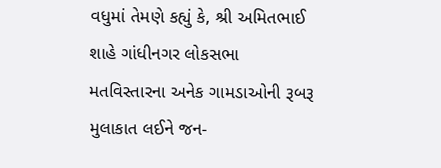વધુમાં તેમણે કહ્યું કે, શ્રી અમિતભાઈ શાહે ગાંધીનગર લોકસભા મતવિસ્તારના અનેક ગામડાઓની રૂબરૂ મુલાકાત લઈને જન-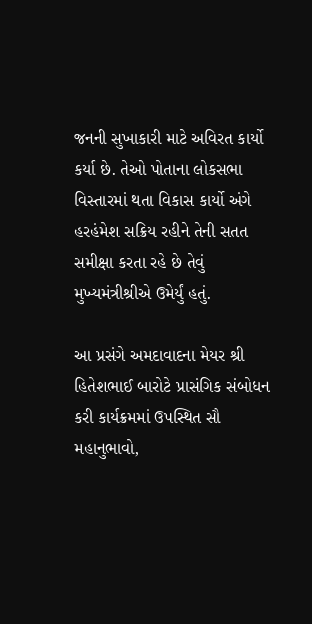જનની સુખાકારી માટે અવિરત કાર્યો કર્યા છે. તેઓ પોતાના લોકસભા વિસ્તારમાં થતા વિકાસ કાર્યો અંગે હરહંમેશ સક્રિય રહીને તેની સતત સમીક્ષા કરતા રહે છે તેવું મુખ્યમંત્રીશ્રીએ ઉમેર્યું હતું.

આ પ્રસંગે અમદાવાદના મેયર શ્રી હિતેશભાઈ બારોટે પ્રાસંગિક સંબોધન કરી કાર્યક્રમમાં ઉપસ્થિત સૌ મહાનુભાવો,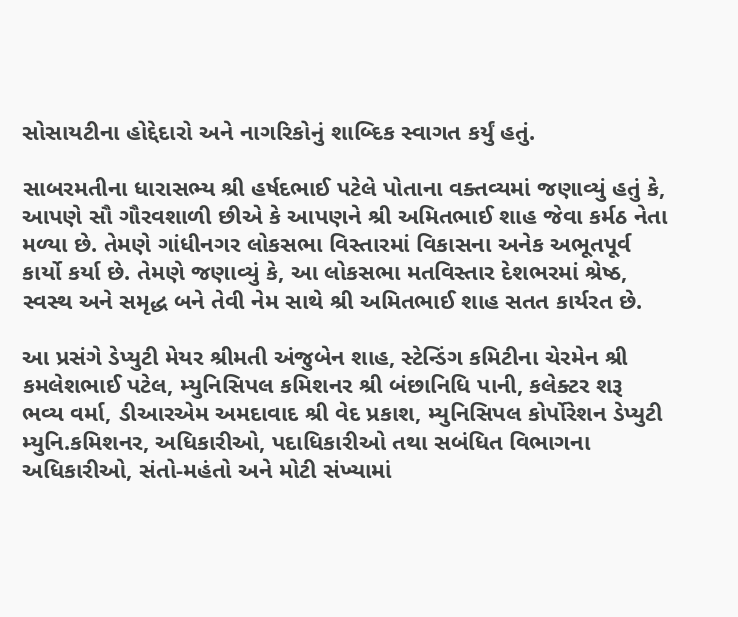સોસાયટીના હોદ્દેદારો અને નાગરિકોનું શાબ્દિક સ્વાગત કર્યું હતું.

સાબરમતીના ધારાસભ્ય શ્રી હર્ષદભાઈ પટેલે પોતાના વક્તવ્યમાં જણાવ્યું હતું કે, આપણે સૌ ગૌરવશાળી છીએ કે આપણને શ્રી અમિતભાઈ શાહ જેવા કર્મઠ નેતા મળ્યા છે. તેમણે ગાંધીનગર લોકસભા વિસ્તારમાં વિકાસના અનેક અભૂતપૂર્વ કાર્યો કર્યા છે. તેમણે જણાવ્યું કે, આ લોકસભા મતવિસ્તાર દેશભરમાં શ્રેષ્ઠ, સ્વસ્થ અને સમૃદ્ધ બને તેવી નેમ સાથે શ્રી અમિતભાઈ શાહ સતત કાર્યરત છે.

આ પ્રસંગે ડેપ્યુટી મેયર શ્રીમતી અંજુબેન શાહ, સ્ટેન્ડિંગ કમિટીના ચેરમેન શ્રી કમલેશભાઈ પટેલ, મ્યુનિસિપલ કમિશનર શ્રી બંછાનિધિ પાની, કલેક્ટર શરૂ ભવ્ય વર્મા, ડીઆરએમ અમદાવાદ શ્રી વેદ પ્રકાશ, મ્યુનિસિપલ કોર્પોરેશન ડેપ્યુટી મ્યુનિ.કમિશનર, અધિકારીઓ, પદાધિકારીઓ તથા સબંધિત વિભાગના અધિકારીઓ, સંતો-મહંતો અને મોટી સંખ્યામાં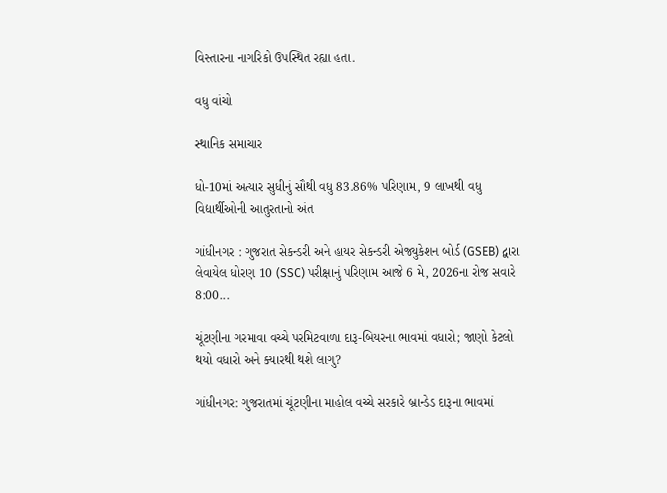વિસ્તારના નાગરિકો ઉપસ્થિત રહ્યા હતા.

વધુ વાંચો

સ્થાનિક સમાચાર

ધો-10માં અત્યાર સુધીનું સૌથી વધુ 83.86% પરિણામ, 9 લાખથી વધુ વિદ્યાર્થીઓની આતુરતાનો અંત

ગાંધીનગર : ગુજરાત સેકન્ડરી અને હાયર સેકન્ડરી એજ્યુકેશન બોર્ડ (GSEB) દ્વારા લેવાયેલ ધોરણ 10 (SSC) પરીક્ષાનું પરિણામ આજે 6 મે, 2026ના રોજ સવારે 8:00...

ચૂંટણીના ગરમાવા વચ્ચે પરમિટવાળા દારૂ-બિયરના ભાવમાં વધારો; જાણો કેટલો થયો વધારો અને ક્યારથી થશે લાગુ?

ગાંધીનગર: ગુજરાતમાં ચૂંટણીના માહોલ વચ્ચે સરકારે બ્રાન્ડેડ દારૂના ભાવમાં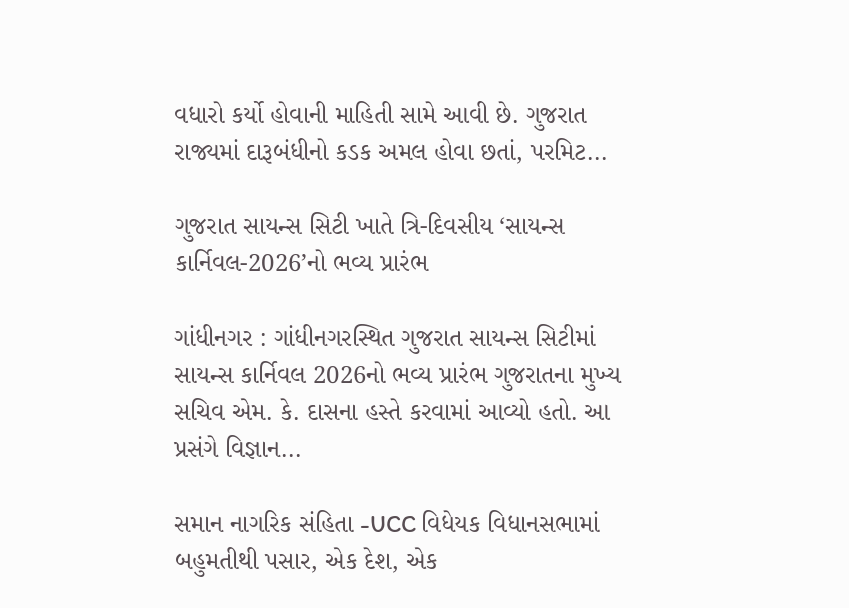વધારો કર્યો હોવાની માહિતી સામે આવી છે. ગુજરાત રાજ્યમાં દારૂબંધીનો કડક અમલ હોવા છતાં, પરમિટ...

ગુજરાત સાયન્સ સિટી ખાતે ત્રિ-દિવસીય ‘સાયન્સ કાર્નિવલ-2026’નો ભવ્ય પ્રારંભ

ગાંધીનગર : ગાંધીનગરસ્થિત ગુજરાત સાયન્સ સિટીમાં સાયન્સ કાર્નિવલ 2026નો ભવ્ય પ્રારંભ ગુજરાતના મુખ્ય સચિવ એમ. કે. દાસના હસ્તે કરવામાં આવ્યો હતો. આ પ્રસંગે વિજ્ઞાન...

સમાન નાગરિક સંહિતા -UCC વિધેયક વિધાનસભામાં બહુમતીથી પસાર, એક દેશ, એક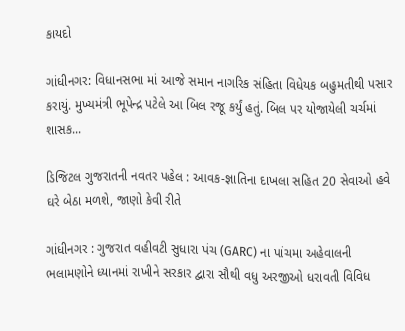કાયદો

ગાંધીનગર: વિધાનસભા માં આજે સમાન નાગરિક સંહિતા વિધેયક બહુમતીથી પસાર કરાયું. મુખ્યમંત્રી ભૂપેન્દ્ર પટેલે આ બિલ રજૂ કર્યું હતું. બિલ પર યોજાયેલી ચર્ચમાં શાસક...

ડિજિટલ ગુજરાતની નવતર પહેલ : આવક-જ્ઞાતિના દાખલા સહિત 20 સેવાઓ હવે ઘરે બેઠા મળશે, જાણો કેવી રીતે

ગાંધીનગર : ગુજરાત વહીવટી સુધારા પંચ (GARC) ના પાંચમા અહેવાલની ભલામણોને ધ્યાનમાં રાખીને સરકાર દ્વારા સૌથી વધુ અરજીઓ ધરાવતી વિવિધ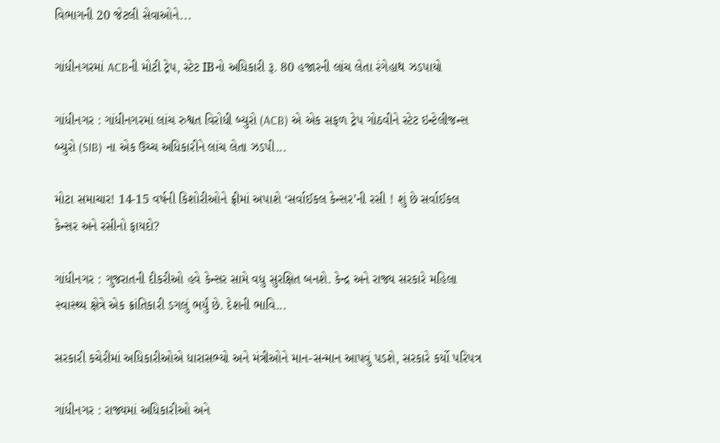વિભાગની 20 જેટલી સેવાઓને...

ગાંધીનગરમાં ACBની મોટી ટ્રેપ, સ્ટેટ IBનો અધિકારી રૂ. 80 હજારની લાંચ લેતા રંગેહાથ ઝડપાયો

ગાંધીનગર : ગાંધીનગરમાં લાંચ રુશ્વત વિરોધી બ્યુરો (ACB) એ એક સફળ ટ્રેપ ગોઠવીને સ્ટેટ ઇન્ટેલીજન્સ બ્યુરો (SIB) ના એક ઉચ્ચ અધિકારીને લાંચ લેતા ઝડપી...

મોટા સમાચાર! 14-15 વર્ષની કિશોરીઓને ફ્રીમાં અપાશે ‘સર્વાઈકલ કેન્સર’ની રસી ! શું છે સર્વાઈકલ કેન્સર અને રસીનો ફાયદો?

ગાંધીનગર : ગુજરાતની દીકરીઓ હવે કેન્સર સામે વધુ સુરક્ષિત બનશે. કેન્દ્ર અને રાજ્ય સરકારે મહિલા સ્વાસ્થ્ય ક્ષેત્રે એક ક્રાંતિકારી ડગલું ભર્યું છે. દેશની ભાવિ...

સરકારી કચેરીમાં અધિકારીઓએ ધારાસભ્યો અને મંત્રીઓને માન-સન્માન આપવું પડશે, સરકારે કર્યો પરિપત્ર

ગાંધીનગર : રાજ્યમાં અધિકારીઓ અને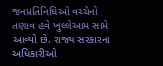જનપ્રતિનિધિઓ વચ્ચેનો તણાવ હવે ખુલ્લેઆમ સામે આવ્યો છે. રાજ્ય સરકારના અધિકારીઓ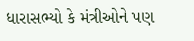ધારાસભ્યો કે મંત્રીઓને પણ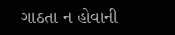ગાઠતા ન હોવાની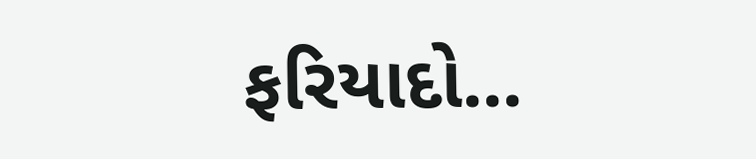ફરિયાદો...